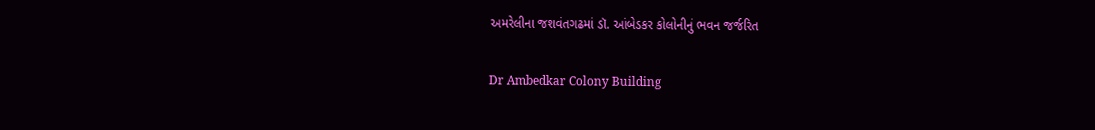અમરેલીના જશવંતગઢમાં ડૉ. આંબેડકર કોલોનીનું ભવન જર્જરિત

Dr Ambedkar Colony Building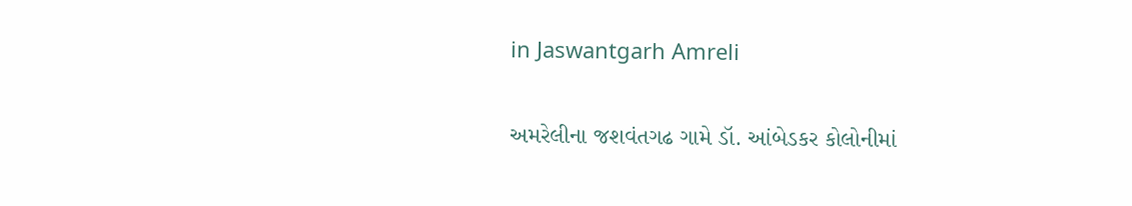in Jaswantgarh Amreli

અમરેલીના જશવંતગઢ ગામે ડૉ. આંબેડકર કોલોનીમાં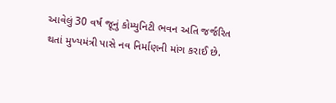આવેલું 30 વર્ષ જૂનું કોમ્યુનિટી ભવન અતિ જર્જરિત થતાં મુખ્યમંત્રી પાસે નવ નિર્માણની માંગ કરાઈ છે.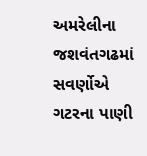અમરેલીના જશવંતગઢમાં સવર્ણોએ ગટરના પાણી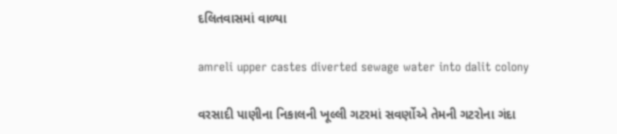દલિતવાસમાં વાળ્યા

amreli upper castes diverted sewage water into dalit colony

વરસાદી પાણીના નિકાલની ખૂલ્લી ગટરમાં સવર્ણોએ તેમની ગટરોના ગંદા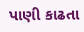પાણી કાઢતા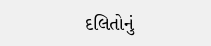દલિતોનું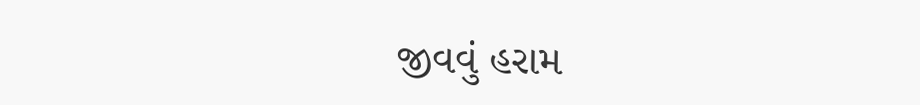જીવવું હરામ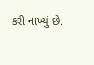કરી નાખ્યું છે.